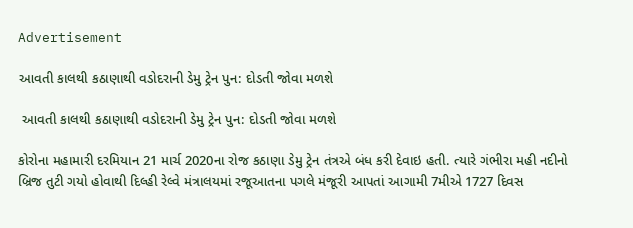Advertisement

આવતી કાલથી કઠાણાથી વડોદરાની ડેમુ ટ્રેન પુન: દોડતી જોવા મળશે

 આવતી કાલથી કઠાણાથી વડોદરાની ડેમુ ટ્રેન પુન: દોડતી જોવા મળશે

કોરોના મહામારી દરમિયાન 21 માર્ચ 2020ના રોજ કઠાણા ડેમુ ટ્રેન તંત્રએ બંધ કરી દેવાઇ હતી. ત્યારે ગંભીરા મહી નદીનો બ્રિજ તુટી ગયો હોવાથી દિલ્હી રેલ્વે મંત્રાલયમાં રજૂઆતના પગલે મંજૂરી આપતાં આગામી 7મીએ 1727 દિવસ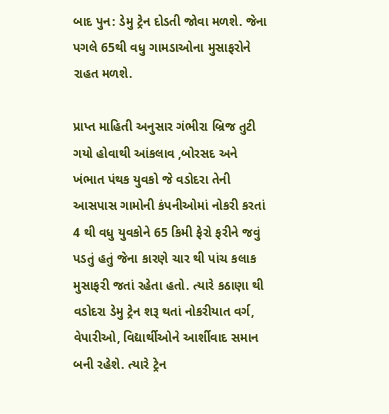બાદ પુન: ડેમુ ટ્રેન દોડતી જોવા મળશે. જેના પગલે 65થી વધુ ગામડાઓના મુસાફરોને રાહત મળશે.

પ્રાપ્ત માહિતી અનુસાર ગંભીરા બ્રિજ તુટી ગયો હોવાથી આંકલાવ ,બોરસદ અને ખંભાત પંથક યુવકો જે વડોદરા તેની આસપાસ ગામોની કંપનીઓમાં નોકરી કરતાં 4 થી વધુ યુવકોને 65 કિમી ફેરો ફરીને જવું પડતું હતું જેના કારણે ચાર થી પાંચ કલાક મુસાફરી જતાં રહેતા હતો. ત્યારે કઠાણા થી વડોદરા ડેમુ ટ્રેન શરૂ થતાં નોકરીયાત વર્ગ, વેપારીઓ, વિદ્યાર્થીઓને આર્શીવાદ સમાન બની રહેશે. ત્યારે ટ્રેન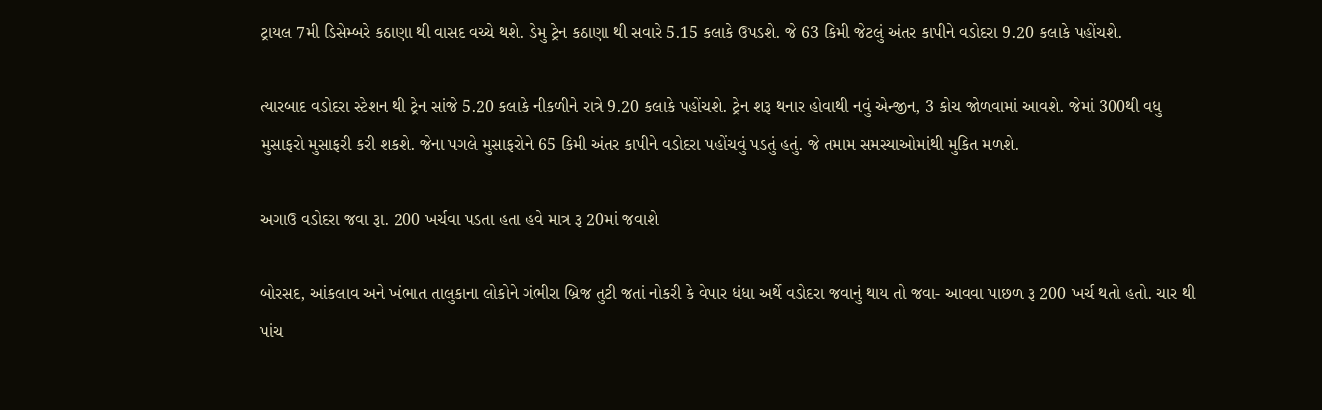ટ્રાયલ 7મી ડિસેમ્બરે કઠાણા થી વાસદ વચ્ચે થશે. ડેમુ ટ્રેન કઠાણા થી સવારે 5.15 કલાકે ઉપડશે. જે 63 કિમી જેટલું અંતર કાપીને વડોદરા 9.20 કલાકે પહોંચશે.

ત્યારબાદ વડોદરા સ્ટેશન થી ટ્રેન સાંજે 5.20 કલાકે નીકળીને રાત્રે 9.20 કલાકે પહોંચશે. ટ્રેન શરૂ થનાર હોવાથી નવું એન્જીન, 3 કોચ જોળવામાં આવશે. જેમાં 300થી વધુ મુસાફરો મુસાફરી કરી શકશે. જેના પગલે મુસાફરોને 65 કિમી અંતર કાપીને વડોદરા પહોંચવું પડતું હતું. જે તમામ સમસ્યાઓમાંથી મુકિત મળશે.

અગાઉ વડોદરા જવા રૂા. 200 ખર્ચવા પડતા હતા હવે માત્ર રૂ 20માં જવાશે

બોરસદ, આંકલાવ અને ખંભાત તાલુકાના લોકોને ગંભીરા બ્રિજ તુટી જતાં નોકરી કે વેપાર ધંધા અર્થે વડોદરા જવાનું થાય તો જવા- આવવા પાછળ રૂ 200 ખર્ચ થતો હતો. ચાર થી પાંચ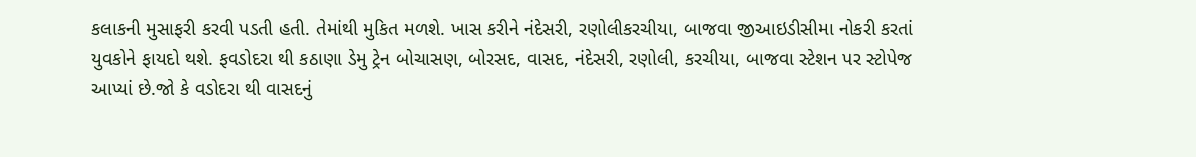કલાકની મુસાફરી કરવી પડતી હતી. તેમાંથી મુકિત મળશે. ખાસ કરીને નંદેસરી, રણોલીકરચીયા, બાજવા જીઆઇડીસીમા નોકરી કરતાં યુવકોને ફાયદો થશે. ફવડોદરા થી કઠાણા ડેમુ ટ્રેન બોચાસણ, બોરસદ, વાસદ, નંદેસરી, રણોલી, કરચીયા, બાજવા સ્ટેશન પર સ્ટોપેજ આપ્યાં છે.જો કે વડોદરા થી વાસદનું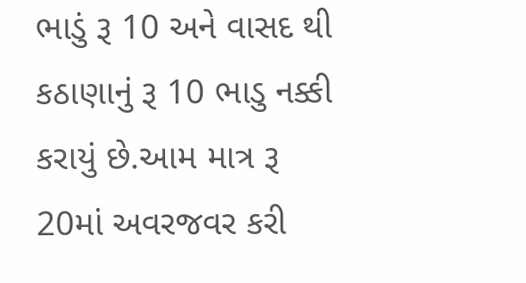ભાડું રૂ 10 અને વાસદ થી કઠાણાનું રૂ 10 ભાડુ નક્કી કરાયું છે.આમ માત્ર રૂ 20માં અવરજવર કરી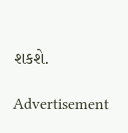શકશે.

Advertisement